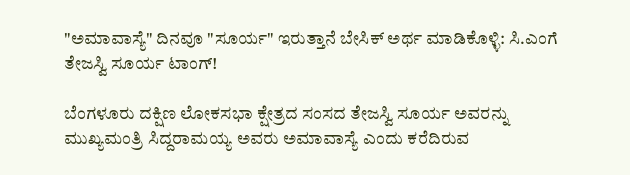"ಅಮಾವಾಸ್ಯೆ" ದಿನವೂ "ಸೂರ್ಯ" ಇರುತ್ತಾನೆ ಬೇಸಿಕ್ ಅರ್ಥ ಮಾಡಿಕೊಳ್ಳಿ: ಸಿ.ಎಂಗೆ ತೇಜಸ್ವಿ ಸೂರ್ಯ ಟಾಂಗ್!

ಬೆಂಗಳೂರು ದಕ್ಷಿಣ ಲೋಕಸಭಾ ಕ್ಷೇತ್ರದ ಸಂಸದ ತೇಜಸ್ವಿ ಸೂರ್ಯ ಅವರನ್ನು ಮುಖ್ಯಮಂತ್ರಿ ಸಿದ್ದರಾಮಯ್ಯ ಅವರು ಅಮಾವಾಸ್ಯೆ ಎಂದು ಕರೆದಿರುವ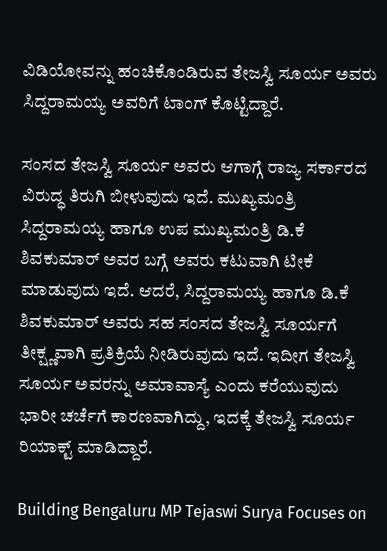ವಿಡಿಯೋವನ್ನು ಹಂಚಿಕೊಂಡಿರುವ ತೇಜಸ್ವಿ ಸೂರ್ಯ ಅವರು ಸಿದ್ದರಾಮಯ್ಯ ಅವರಿಗೆ ಟಾಂಗ್ ಕೊಟ್ಟಿದ್ದಾರೆ.

ಸಂಸದ ತೇಜಸ್ವಿ ಸೂರ್ಯ ಅವರು ಆಗಾಗ್ಗೆ ರಾಜ್ಯ ಸರ್ಕಾರದ ವಿರುದ್ಧ ತಿರುಗಿ ಬೀಳುವುದು ಇದೆ. ಮುಖ್ಯಮಂತ್ರಿ ಸಿದ್ದರಾಮಯ್ಯ ಹಾಗೂ ಉಪ ಮುಖ್ಯಮಂತ್ರಿ ಡಿ.ಕೆ ಶಿವಕುಮಾರ್ ಅವರ ಬಗ್ಗೆ ಅವರು ಕಟುವಾಗಿ ಟೀಕೆ ಮಾಡುವುದು ಇದೆ. ಆದರೆ, ಸಿದ್ದರಾಮಯ್ಯ ಹಾಗೂ ಡಿ.ಕೆ ಶಿವಕುಮಾರ್ ಅವರು ಸಹ ಸಂಸದ ತೇಜಸ್ವಿ ಸೂರ್ಯಗೆ ತೀಕ್ಷ್ಣವಾಗಿ ಪ್ರತಿಕ್ರಿಯೆ ನೀಡಿರುವುದು ಇದೆ. ಇದೀಗ ತೇಜಸ್ವಿ ಸೂರ್ಯ ಅವರನ್ನು ಅಮಾವಾಸ್ಯೆ ಎಂದು ಕರೆಯುವುದು ಭಾರೀ ಚರ್ಚೆಗೆ ಕಾರಣವಾಗಿದ್ದು, ಇದಕ್ಕೆ ತೇಜಸ್ವಿ ಸೂರ್ಯ ರಿಯಾಕ್ಟ್‌ ಮಾಡಿದ್ದಾರೆ.

Building Bengaluru MP Tejaswi Surya Focuses on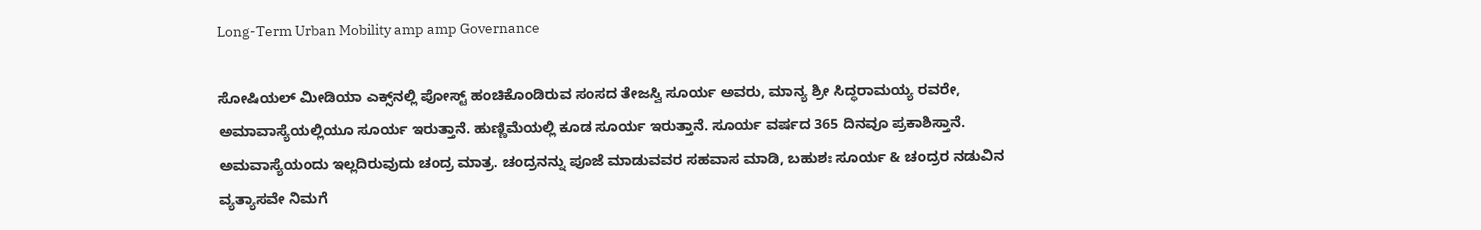Long-Term Urban Mobility amp amp Governance

ಸೋಷಿಯಲ್ ಮೀಡಿಯಾ ಎಕ್ಸ್‌ನಲ್ಲಿ ಪೋಸ್ಟ್‌ ಹಂಚಿಕೊಂಡಿರುವ ಸಂಸದ ತೇಜಸ್ವಿ ಸೂರ್ಯ ಅವರು, ಮಾನ್ಯ ಶ್ರೀ ಸಿದ್ಧರಾಮಯ್ಯ ರವರೇ, ಅಮಾವಾಸ್ಯೆಯಲ್ಲಿಯೂ ಸೂರ್ಯ ಇರುತ್ತಾನೆ. ಹುಣ್ಣಿಮೆಯಲ್ಲಿ ಕೂಡ ಸೂರ್ಯ ಇರುತ್ತಾನೆ. ಸೂರ್ಯ ವರ್ಷದ 365 ದಿನವೂ ಪ್ರಕಾಶಿಸ್ತಾನೆ. ಅಮವಾಸ್ಯೆಯಂದು ಇಲ್ಲದಿರುವುದು ಚಂದ್ರ ಮಾತ್ರ. ಚಂದ್ರನನ್ನು ಪೂಜೆ ಮಾಡುವವರ ಸಹವಾಸ ಮಾಡಿ, ಬಹುಶಃ ಸೂರ್ಯ & ಚಂದ್ರರ ನಡುವಿನ ವ್ಯತ್ಯಾಸವೇ ನಿಮಗೆ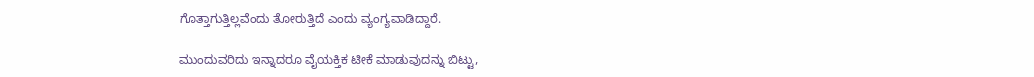ಗೊತ್ತಾಗುತ್ತಿಲ್ಲವೆಂದು ತೋರುತ್ತಿದೆ ಎಂದು ವ್ಯಂಗ್ಯವಾಡಿದ್ದಾರೆ.

ಮುಂದುವರಿದು ಇನ್ನಾದರೂ ವೈಯಕ್ತಿಕ ಟೀಕೆ ಮಾಡುವುದನ್ನು ಬಿಟ್ಟು,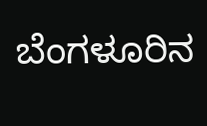ಬೆಂಗಳೂರಿನ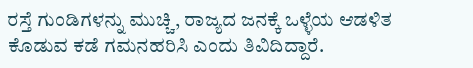ರಸ್ತೆ ಗುಂಡಿಗಳನ್ನು ಮುಚ್ಚಿ, ರಾಜ್ಯದ ಜನಕ್ಕೆ ಒಳ್ಳೆಯ ಆಡಳಿತ ಕೊಡುವ ಕಡೆ ಗಮನಹರಿಸಿ ಎಂದು ತಿವಿದಿದ್ದಾರೆ.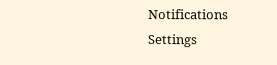Notifications
Settings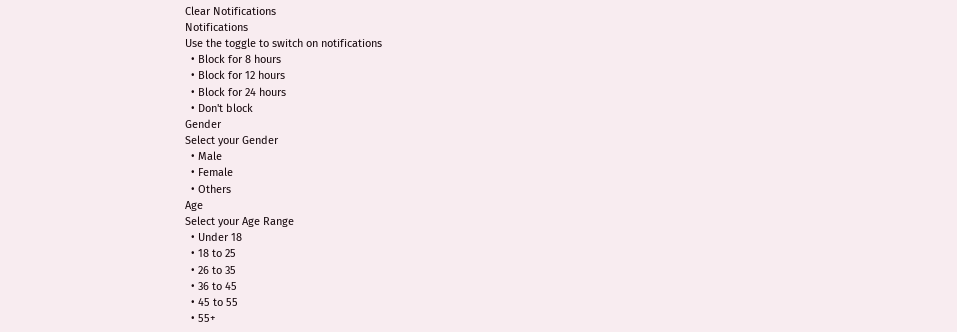Clear Notifications
Notifications
Use the toggle to switch on notifications
  • Block for 8 hours
  • Block for 12 hours
  • Block for 24 hours
  • Don't block
Gender
Select your Gender
  • Male
  • Female
  • Others
Age
Select your Age Range
  • Under 18
  • 18 to 25
  • 26 to 35
  • 36 to 45
  • 45 to 55
  • 55+